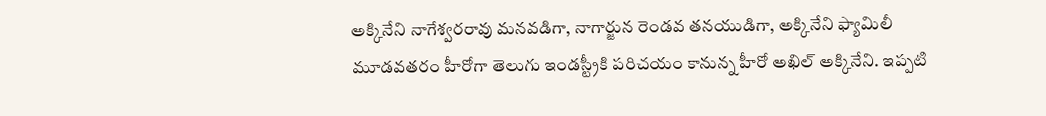అక్కినేని నాగేశ్వరరావు మనవడిగా, నాగార్జున రెండవ తనయుడిగా, అక్కినేని ఫ్యామిలీ మూడవతరం హీరోగా తెలుగు ఇండస్ట్రీకి పరిచయం కానున్న హీరో అఖిల్ అక్కినేని. ఇప్పటి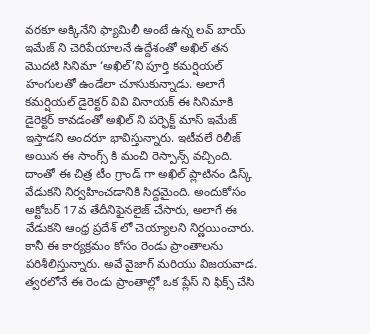వరకూ అక్కినేని ఫ్యామిలీ అంటే ఉన్న లవ్ బాయ్ ఇమేజ్ ని చెరిపేయాలనే ఉద్దేశంతో అఖిల్ తన మొదటి సినిమా ‘అఖిల్’ని పూర్తి కమర్షియల్ హంగులతో ఉండేలా చూసుకున్నాడు. అలాగే కమర్షియల్ డైరెక్టర్ వివి వినాయక్ ఈ సినిమాకి డైరెక్టర్ కావడంతో అఖిల్ ని పర్ఫెక్ట్ మాస్ ఇమేజ్ ఇస్తాడని అందరూ భావిస్తున్నారు. ఇటీవలే రిలీజ్ అయిన ఈ సాంగ్స్ కి మంచి రెస్పాన్స్ వచ్చింది.
దాంతో ఈ చిత్ర టీం గ్రాండ్ గా అఖిల్ ప్లాటినం డిస్క్ వేడుకని నిర్వహించడానికి సిద్దమైంది. అందుకోసం అక్టోబర్ 17వ తేదీనిఫైనలైజ్ చేసారు, అలాగే ఈ వేడుకని ఆంధ్ర ప్రదేశ్ లో చెయ్యాలని నిర్ణయించారు. కానీ ఈ కార్యక్రమం కోసం రెండు ప్రాంతాలను పరిశీలిస్తున్నారు. అవే వైజాగ్ మరియు విజయవాడ. త్వరలోనే ఈ రెండు ప్రాంతాల్లో ఒక ప్లేస్ ని ఫిక్స్ చేసి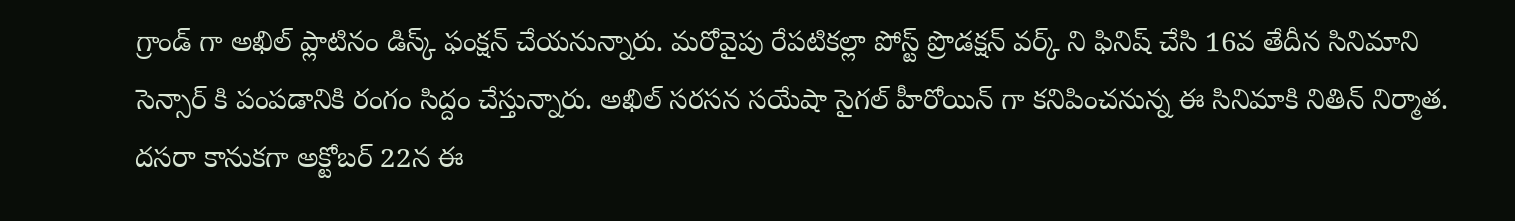గ్రాండ్ గా అఖిల్ ప్లాటినం డిస్క్ ఫంక్షన్ చేయనున్నారు. మరోవైపు రేపటికల్లా పోస్ట్ ప్రొడక్షన్ వర్క్ ని ఫినిష్ చేసి 16వ తేదీన సినిమాని సెన్సార్ కి పంపడానికి రంగం సిద్దం చేస్తున్నారు. అఖిల్ సరసన సయేషా సైగల్ హీరోయిన్ గా కనిపించనున్న ఈ సినిమాకి నితిన్ నిర్మాత. దసరా కానుకగా అక్టోబర్ 22న ఈ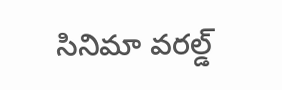సినిమా వరల్డ్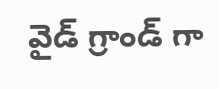వైడ్ గ్రాండ్ గా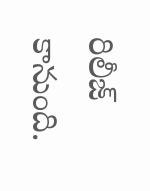రిలీజ్ కానుంది.